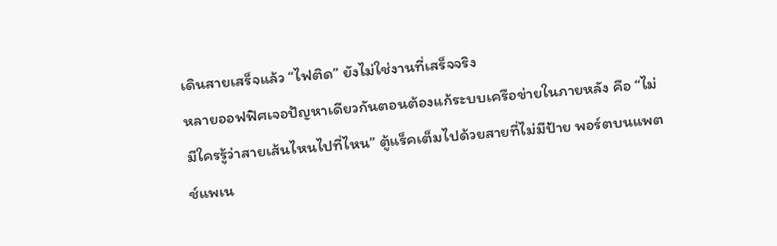เดินสายเสร็จแล้ว “ไฟติด” ยังไม่ใช่งานที่เสร็จจริง
หลายออฟฟิศเจอปัญหาเดียวกันตอนต้องแก้ระบบเครือข่ายในภายหลัง คือ “ไม่มีใครรู้ว่าสายเส้นไหนไปที่ไหน” ตู้แร็คเต็มไปด้วยสายที่ไม่มีป้าย พอร์ตบนแพตช์แพเน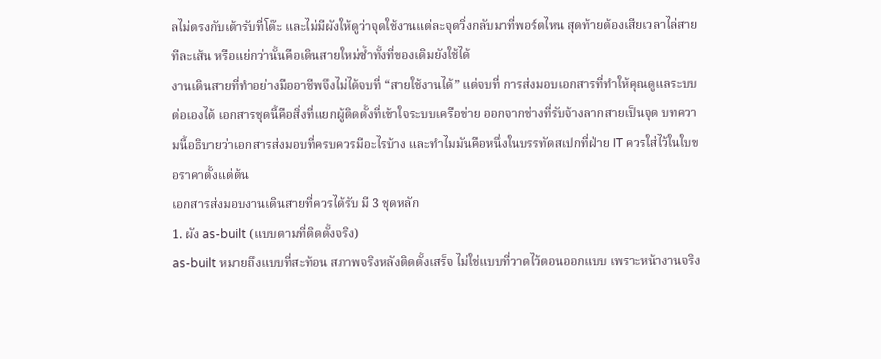ลไม่ตรงกับเต้ารับที่โต๊ะ และไม่มีผังให้ดูว่าจุดใช้งานแต่ละจุดวิ่งกลับมาที่พอร์ตไหน สุดท้ายต้องเสียเวลาไล่สายทีละเส้น หรือแย่กว่านั้นคือเดินสายใหม่ซ้ำทั้งที่ของเดิมยังใช้ได้
งานเดินสายที่ทำอย่างมืออาชีพจึงไม่ได้จบที่ “สายใช้งานได้” แต่จบที่ การส่งมอบเอกสารที่ทำให้คุณดูแลระบบต่อเองได้ เอกสารชุดนี้คือสิ่งที่แยกผู้ติดตั้งที่เข้าใจระบบเครือข่าย ออกจากช่างที่รับจ้างลากสายเป็นจุด บทความนี้อธิบายว่าเอกสารส่งมอบที่ครบควรมีอะไรบ้าง และทำไมมันคือหนึ่งในบรรทัดสเปกที่ฝ่าย IT ควรใส่ไว้ในใบขอราคาตั้งแต่ต้น
เอกสารส่งมอบงานเดินสายที่ควรได้รับ มี 3 ชุดหลัก
1. ผัง as-built (แบบตามที่ติดตั้งจริง)
as-built หมายถึงแบบที่สะท้อน สภาพจริงหลังติดตั้งเสร็จ ไม่ใช่แบบที่วาดไว้ตอนออกแบบ เพราะหน้างานจริง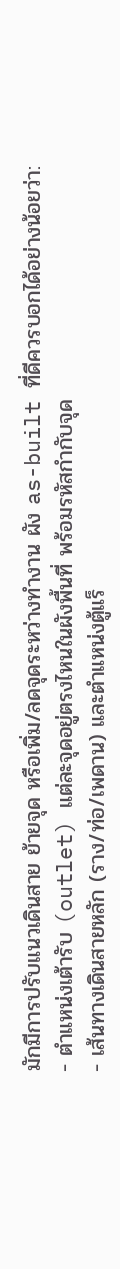มักมีการปรับแนวเดินสาย ย้ายจุด หรือเพิ่ม/ลดจุดระหว่างทำงาน ผัง as-built ที่ดีควรบอกได้อย่างน้อยว่า:
- ตำแหน่งเต้ารับ (outlet) แต่ละจุดอยู่ตรงไหนในผังพื้นที่ พร้อมรหัสกำกับจุด
- เส้นทางเดินสายหลัก (ราง/ท่อ/เพดาน) และตำแหน่งตู้แร็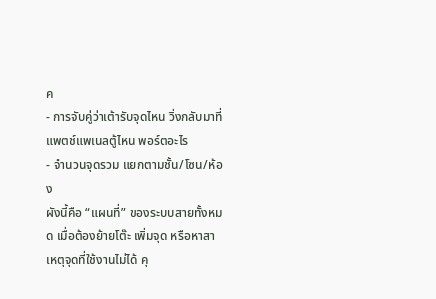ค
- การจับคู่ว่าเต้ารับจุดไหน วิ่งกลับมาที่แพตช์แพเนลตู้ไหน พอร์ตอะไร
- จำนวนจุดรวม แยกตามชั้น/โซน/ห้อง
ผังนี้คือ “แผนที่” ของระบบสายทั้งหมด เมื่อต้องย้ายโต๊ะ เพิ่มจุด หรือหาสาเหตุจุดที่ใช้งานไม่ได้ คุ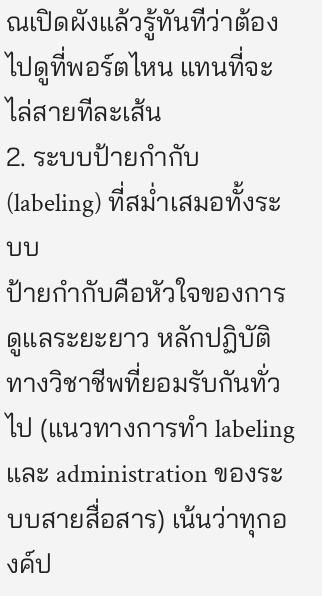ณเปิดผังแล้วรู้ทันทีว่าต้องไปดูที่พอร์ตไหน แทนที่จะไล่สายทีละเส้น
2. ระบบป้ายกำกับ (labeling) ที่สม่ำเสมอทั้งระบบ
ป้ายกำกับคือหัวใจของการดูแลระยะยาว หลักปฏิบัติทางวิชาชีพที่ยอมรับกันทั่วไป (แนวทางการทำ labeling และ administration ของระบบสายสื่อสาร) เน้นว่าทุกองค์ป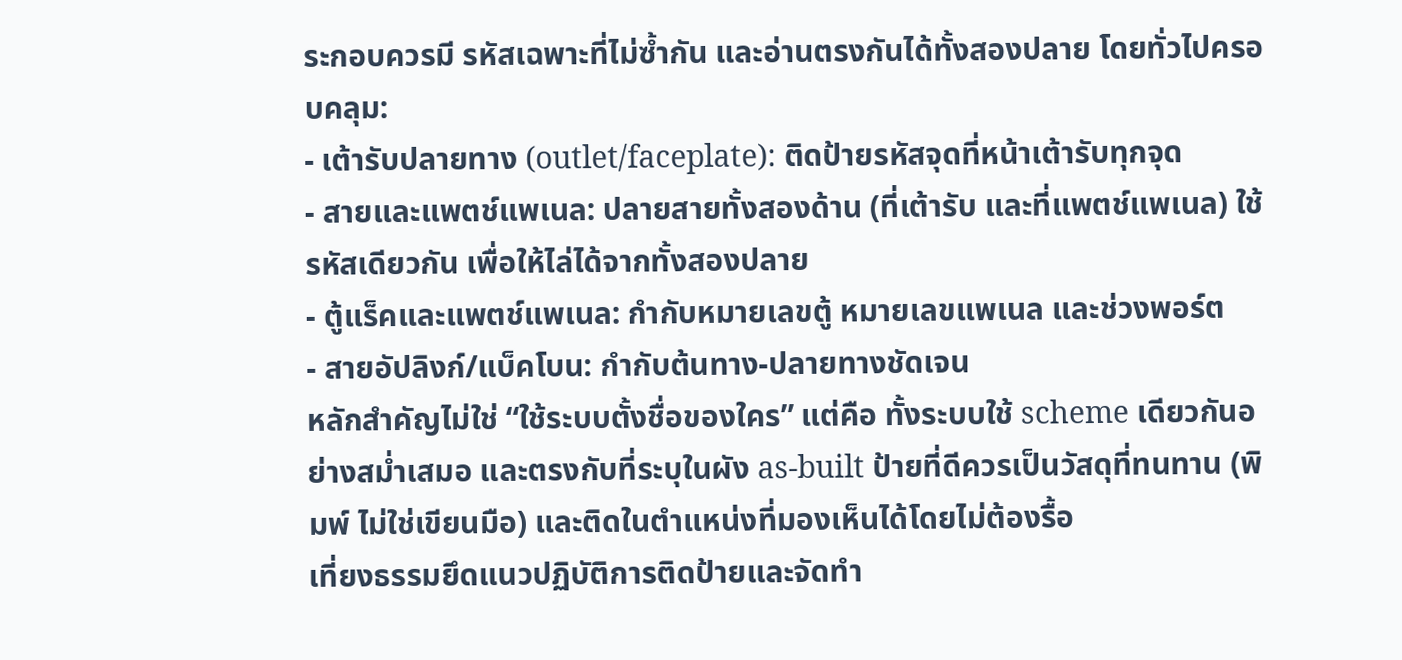ระกอบควรมี รหัสเฉพาะที่ไม่ซ้ำกัน และอ่านตรงกันได้ทั้งสองปลาย โดยทั่วไปครอบคลุม:
- เต้ารับปลายทาง (outlet/faceplate): ติดป้ายรหัสจุดที่หน้าเต้ารับทุกจุด
- สายและแพตช์แพเนล: ปลายสายทั้งสองด้าน (ที่เต้ารับ และที่แพตช์แพเนล) ใช้รหัสเดียวกัน เพื่อให้ไล่ได้จากทั้งสองปลาย
- ตู้แร็คและแพตช์แพเนล: กำกับหมายเลขตู้ หมายเลขแพเนล และช่วงพอร์ต
- สายอัปลิงก์/แบ็คโบน: กำกับต้นทาง-ปลายทางชัดเจน
หลักสำคัญไม่ใช่ “ใช้ระบบตั้งชื่อของใคร” แต่คือ ทั้งระบบใช้ scheme เดียวกันอย่างสม่ำเสมอ และตรงกับที่ระบุในผัง as-built ป้ายที่ดีควรเป็นวัสดุที่ทนทาน (พิมพ์ ไม่ใช่เขียนมือ) และติดในตำแหน่งที่มองเห็นได้โดยไม่ต้องรื้อ
เที่ยงธรรมยึดแนวปฏิบัติการติดป้ายและจัดทำ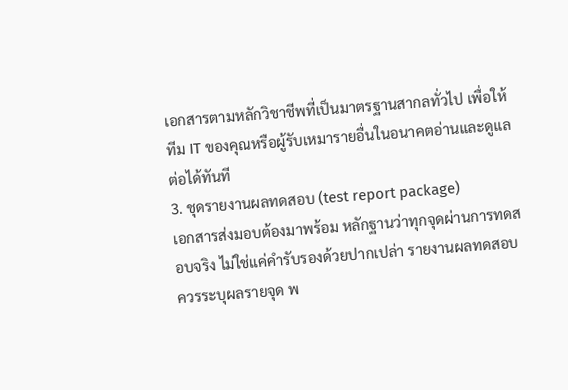เอกสารตามหลักวิชาชีพที่เป็นมาตรฐานสากลทั่วไป เพื่อให้ทีม IT ของคุณหรือผู้รับเหมารายอื่นในอนาคตอ่านและดูแลต่อได้ทันที
3. ชุดรายงานผลทดสอบ (test report package)
เอกสารส่งมอบต้องมาพร้อม หลักฐานว่าทุกจุดผ่านการทดสอบจริง ไม่ใช่แค่คำรับรองด้วยปากเปล่า รายงานผลทดสอบควรระบุผลรายจุด พ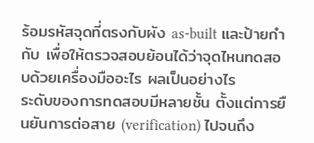ร้อมรหัสจุดที่ตรงกับผัง as-built และป้ายกำกับ เพื่อให้ตรวจสอบย้อนได้ว่าจุดไหนทดสอบด้วยเครื่องมืออะไร ผลเป็นอย่างไร
ระดับของการทดสอบมีหลายชั้น ตั้งแต่การยืนยันการต่อสาย (verification) ไปจนถึง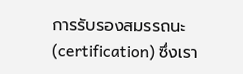การรับรองสมรรถนะ (certification) ซึ่งเรา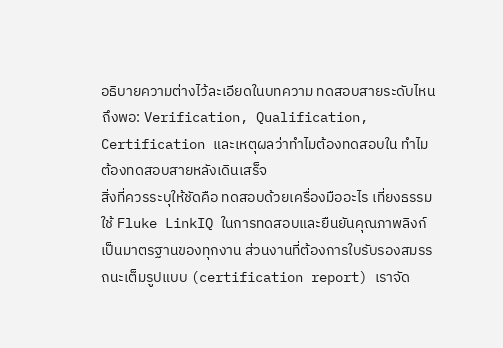อธิบายความต่างไว้ละเอียดในบทความ ทดสอบสายระดับไหนถึงพอ: Verification, Qualification, Certification และเหตุผลว่าทำไมต้องทดสอบใน ทำไมต้องทดสอบสายหลังเดินเสร็จ
สิ่งที่ควรระบุให้ชัดคือ ทดสอบด้วยเครื่องมืออะไร เที่ยงธรรมใช้ Fluke LinkIQ ในการทดสอบและยืนยันคุณภาพลิงก์เป็นมาตรฐานของทุกงาน ส่วนงานที่ต้องการใบรับรองสมรรถนะเต็มรูปแบบ (certification report) เราจัด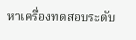หาเครื่องทดสอบระดับ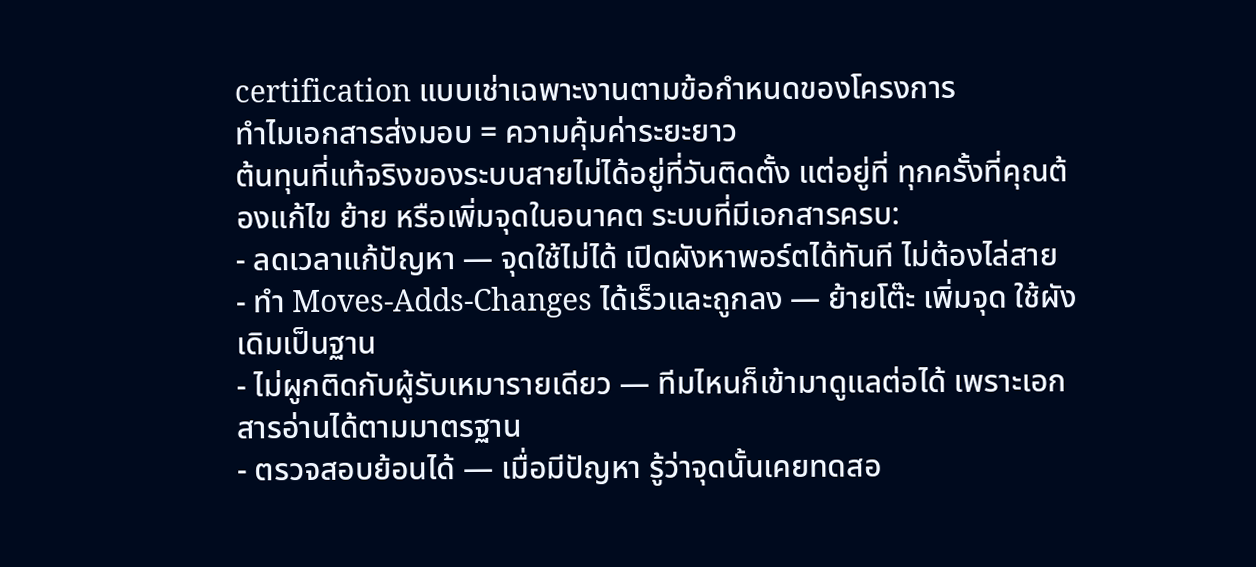certification แบบเช่าเฉพาะงานตามข้อกำหนดของโครงการ
ทำไมเอกสารส่งมอบ = ความคุ้มค่าระยะยาว
ต้นทุนที่แท้จริงของระบบสายไม่ได้อยู่ที่วันติดตั้ง แต่อยู่ที่ ทุกครั้งที่คุณต้องแก้ไข ย้าย หรือเพิ่มจุดในอนาคต ระบบที่มีเอกสารครบ:
- ลดเวลาแก้ปัญหา — จุดใช้ไม่ได้ เปิดผังหาพอร์ตได้ทันที ไม่ต้องไล่สาย
- ทำ Moves-Adds-Changes ได้เร็วและถูกลง — ย้ายโต๊ะ เพิ่มจุด ใช้ผังเดิมเป็นฐาน
- ไม่ผูกติดกับผู้รับเหมารายเดียว — ทีมไหนก็เข้ามาดูแลต่อได้ เพราะเอกสารอ่านได้ตามมาตรฐาน
- ตรวจสอบย้อนได้ — เมื่อมีปัญหา รู้ว่าจุดนั้นเคยทดสอ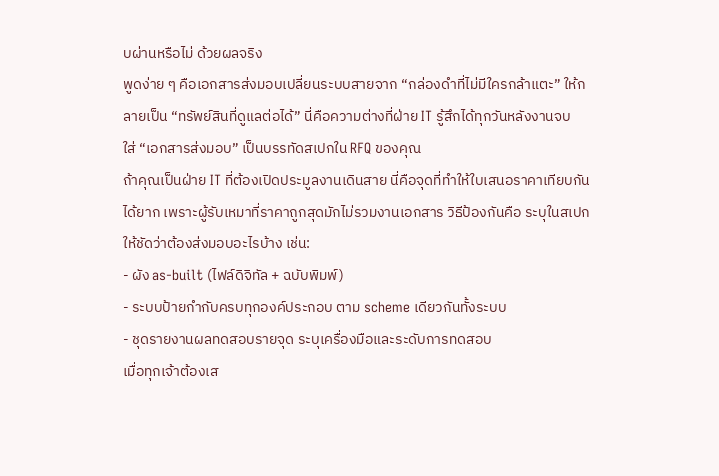บผ่านหรือไม่ ด้วยผลจริง
พูดง่าย ๆ คือเอกสารส่งมอบเปลี่ยนระบบสายจาก “กล่องดำที่ไม่มีใครกล้าแตะ” ให้กลายเป็น “ทรัพย์สินที่ดูแลต่อได้” นี่คือความต่างที่ฝ่าย IT รู้สึกได้ทุกวันหลังงานจบ
ใส่ “เอกสารส่งมอบ” เป็นบรรทัดสเปกใน RFQ ของคุณ
ถ้าคุณเป็นฝ่าย IT ที่ต้องเปิดประมูลงานเดินสาย นี่คือจุดที่ทำให้ใบเสนอราคาเทียบกันได้ยาก เพราะผู้รับเหมาที่ราคาถูกสุดมักไม่รวมงานเอกสาร วิธีป้องกันคือ ระบุในสเปกให้ชัดว่าต้องส่งมอบอะไรบ้าง เช่น:
- ผัง as-built (ไฟล์ดิจิทัล + ฉบับพิมพ์)
- ระบบป้ายกำกับครบทุกองค์ประกอบ ตาม scheme เดียวกันทั้งระบบ
- ชุดรายงานผลทดสอบรายจุด ระบุเครื่องมือและระดับการทดสอบ
เมื่อทุกเจ้าต้องเส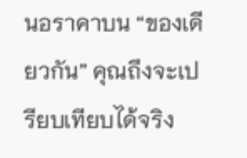นอราคาบน “ของเดียวกัน” คุณถึงจะเปรียบเทียบได้จริง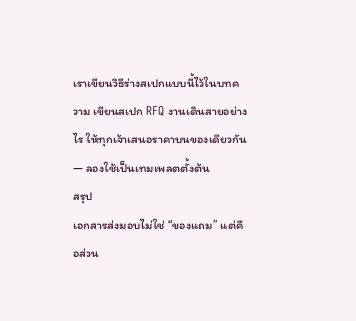เราเขียนวิธีร่างสเปกแบบนี้ไว้ในบทความ เขียนสเปก RFQ งานเดินสายอย่างไร ให้ทุกเจ้าเสนอราคาบนของเดียวกัน — ลองใช้เป็นเทมเพลตตั้งต้น
สรุป
เอกสารส่งมอบไม่ใช่ “ของแถม” แต่คือส่วน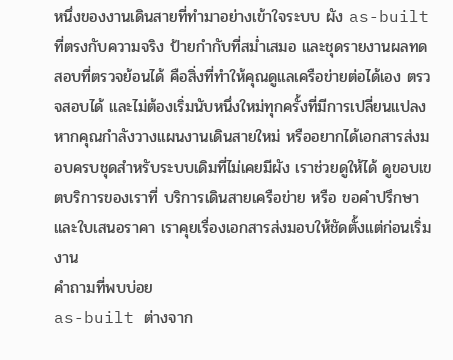หนึ่งของงานเดินสายที่ทำมาอย่างเข้าใจระบบ ผัง as-built ที่ตรงกับความจริง ป้ายกำกับที่สม่ำเสมอ และชุดรายงานผลทดสอบที่ตรวจย้อนได้ คือสิ่งที่ทำให้คุณดูแลเครือข่ายต่อได้เอง ตรวจสอบได้ และไม่ต้องเริ่มนับหนึ่งใหม่ทุกครั้งที่มีการเปลี่ยนแปลง
หากคุณกำลังวางแผนงานเดินสายใหม่ หรืออยากได้เอกสารส่งมอบครบชุดสำหรับระบบเดิมที่ไม่เคยมีผัง เราช่วยดูให้ได้ ดูขอบเขตบริการของเราที่ บริการเดินสายเครือข่าย หรือ ขอคำปรึกษาและใบเสนอราคา เราคุยเรื่องเอกสารส่งมอบให้ชัดตั้งแต่ก่อนเริ่มงาน
คำถามที่พบบ่อย
as-built ต่างจาก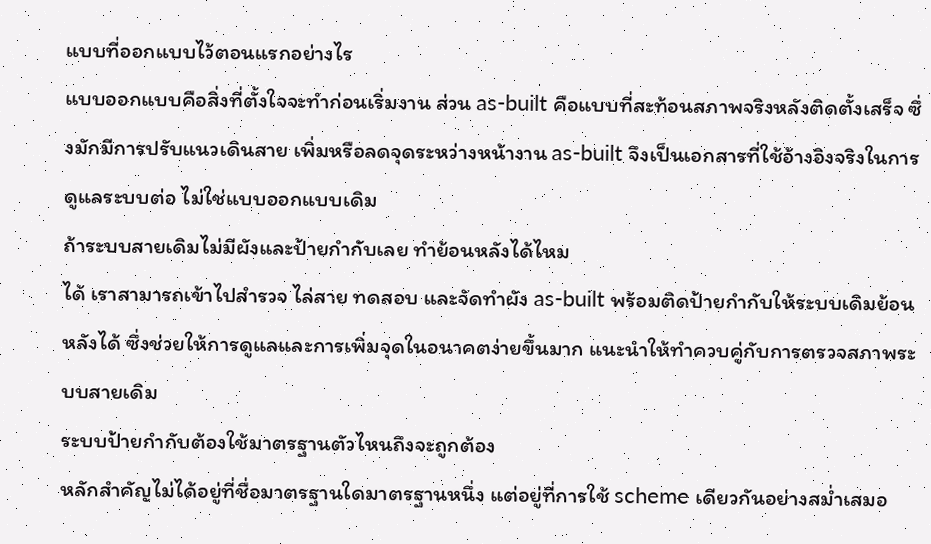แบบที่ออกแบบไว้ตอนแรกอย่างไร
แบบออกแบบคือสิ่งที่ตั้งใจจะทำก่อนเริ่มงาน ส่วน as-built คือแบบที่สะท้อนสภาพจริงหลังติดตั้งเสร็จ ซึ่งมักมีการปรับแนวเดินสาย เพิ่มหรือลดจุดระหว่างหน้างาน as-built จึงเป็นเอกสารที่ใช้อ้างอิงจริงในการดูแลระบบต่อ ไม่ใช่แบบออกแบบเดิม
ถ้าระบบสายเดิมไม่มีผังและป้ายกำกับเลย ทำย้อนหลังได้ไหม
ได้ เราสามารถเข้าไปสำรวจ ไล่สาย ทดสอบ และจัดทำผัง as-built พร้อมติดป้ายกำกับให้ระบบเดิมย้อนหลังได้ ซึ่งช่วยให้การดูแลและการเพิ่มจุดในอนาคตง่ายขึ้นมาก แนะนำให้ทำควบคู่กับการตรวจสภาพระบบสายเดิม
ระบบป้ายกำกับต้องใช้มาตรฐานตัวไหนถึงจะถูกต้อง
หลักสำคัญไม่ได้อยู่ที่ชื่อมาตรฐานใดมาตรฐานหนึ่ง แต่อยู่ที่การใช้ scheme เดียวกันอย่างสม่ำเสมอ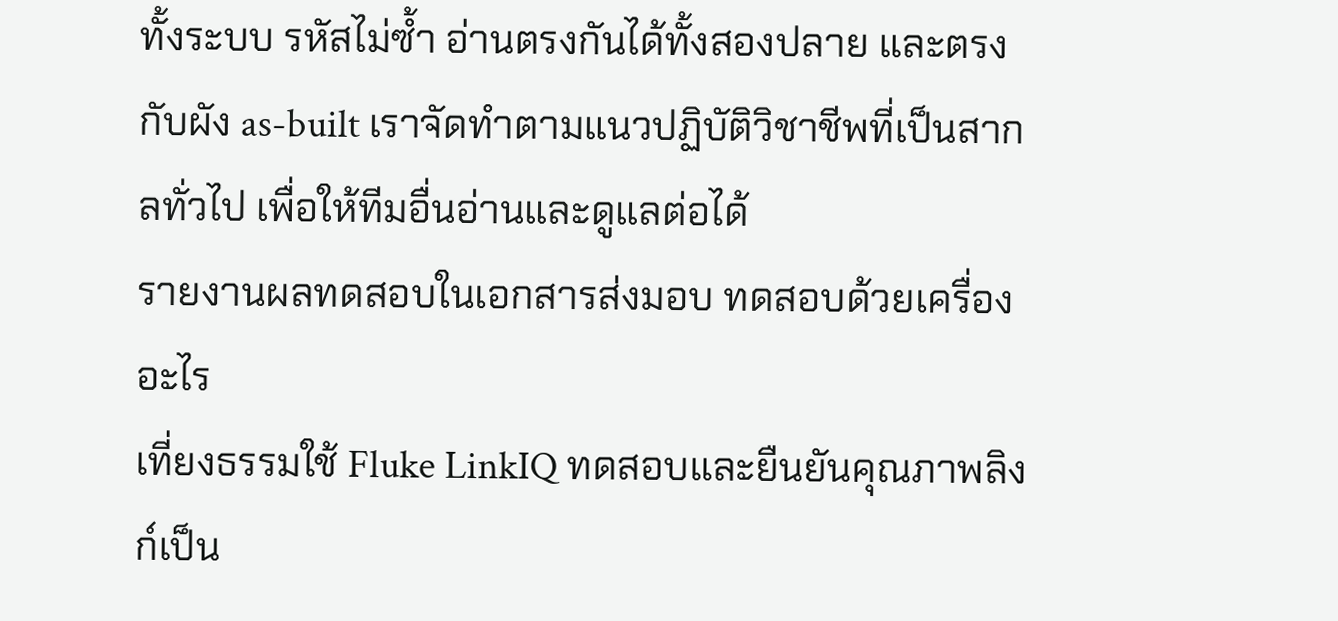ทั้งระบบ รหัสไม่ซ้ำ อ่านตรงกันได้ทั้งสองปลาย และตรงกับผัง as-built เราจัดทำตามแนวปฏิบัติวิชาชีพที่เป็นสากลทั่วไป เพื่อให้ทีมอื่นอ่านและดูแลต่อได้
รายงานผลทดสอบในเอกสารส่งมอบ ทดสอบด้วยเครื่องอะไร
เที่ยงธรรมใช้ Fluke LinkIQ ทดสอบและยืนยันคุณภาพลิงก์เป็น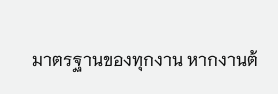มาตรฐานของทุกงาน หากงานต้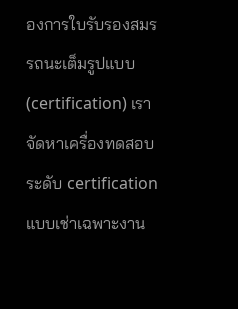องการใบรับรองสมรรถนะเต็มรูปแบบ (certification) เราจัดหาเครื่องทดสอบระดับ certification แบบเช่าเฉพาะงาน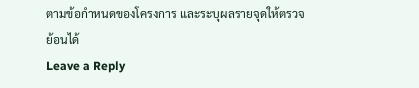ตามข้อกำหนดของโครงการ และระบุผลรายจุดให้ตรวจย้อนได้
Leave a Reply